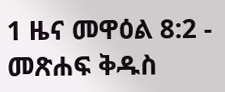1 ዜና መዋዕል 8:2 - መጽሐፍ ቅዱስ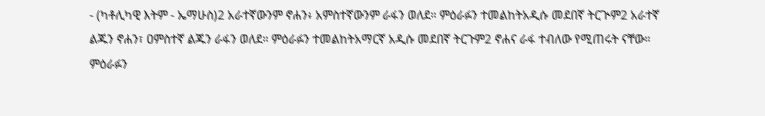- (ካቶሊካዊ እትም - ኤማሁስ)2 አራተኛውንም ኖሐን፥ አምስተኛውንም ራፋን ወለደ። ምዕራፉን ተመልከትአዲሱ መደበኛ ትርጒም2 አራተኛ ልጁን ኖሐን፣ ዐምስተኛ ልጁን ራፋን ወለደ። ምዕራፉን ተመልከትአማርኛ አዲሱ መደበኛ ትርጉም2 ኖሐና ራፋ ተብለው የሚጠሩት ናቸው። ምዕራፉን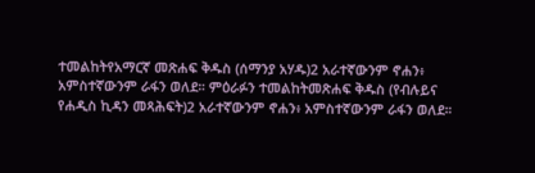ተመልከትየአማርኛ መጽሐፍ ቅዱስ (ሰማንያ አሃዱ)2 አራተኛውንም ኖሐን፥ አምስተኛውንም ራፋን ወለደ። ምዕራፉን ተመልከትመጽሐፍ ቅዱስ (የብሉይና የሐዲስ ኪዳን መጻሕፍት)2 አራተኛውንም ኖሐን፥ አምስተኛውንም ራፋን ወለደ።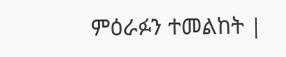ምዕራፉን ተመልከት |